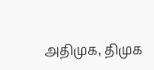அதிமுக, திமுக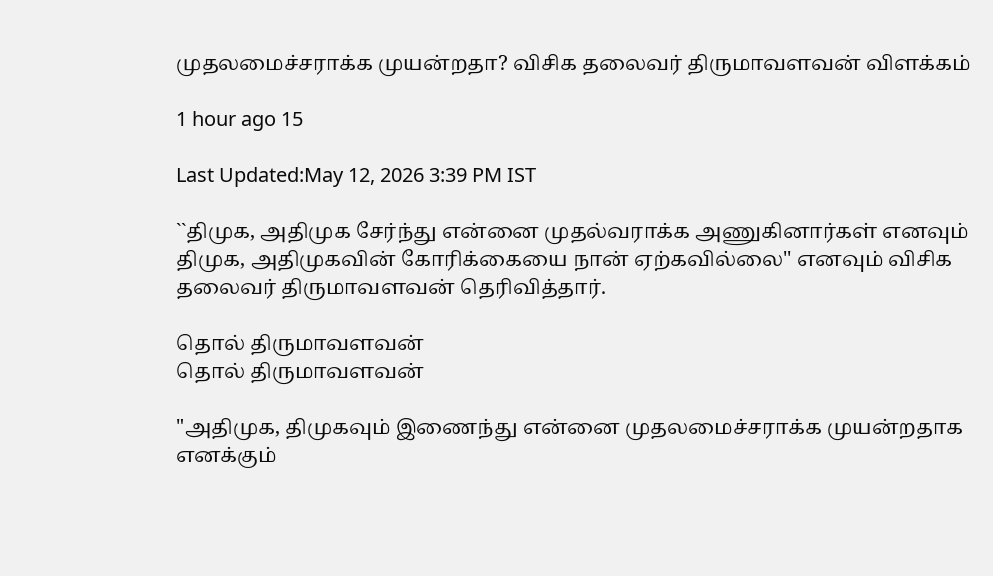முதலமைச்சராக்க முயன்றதா? விசிக தலைவர் திருமாவளவன் விளக்கம்

1 hour ago 15

Last Updated:May 12, 2026 3:39 PM IST

``திமுக, அதிமுக சேர்ந்து என்னை முதல்வராக்க அணுகினார்கள் எனவும் திமுக‌, அதிமுகவின் கோரிக்கையை நான் ஏற்கவில்லை'' எனவும் விசிக தலைவர் திருமாவளவன் தெரிவித்தார்.

தொல் திருமாவளவன்
தொல் திருமாவளவன்

"அதிமுக, திமுகவும் இணைந்து என்னை முதலமைச்சராக்க முயன்றதாக எனக்கும்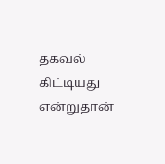தகவல் கிட்டியது என்றுதான்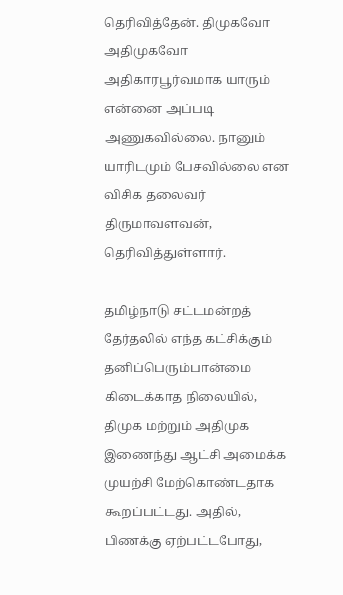தெரிவித்தேன். திமுகவோ அதிமுகவோ அதிகாரபூர்வமாக யாரும் என்னை அப்படி அணுகவில்லை. நானும் யாரிடமும் பேசவில்லை என விசிக தலைவர் திருமாவளவன், தெரிவித்துள்ளார்.

தமிழ்நாடு சட்டமன்றத் தேர்தலில் எந்த கட்சிக்கும் தனிப்பெரும்பான்மை கிடைக்காத நிலையில், திமுக மற்றும் அதிமுக இணைந்து ஆட்சி அமைக்க முயற்சி மேற்கொண்டதாக கூறப்பட்டது. அதில், பிணக்கு ஏற்பட்டபோது,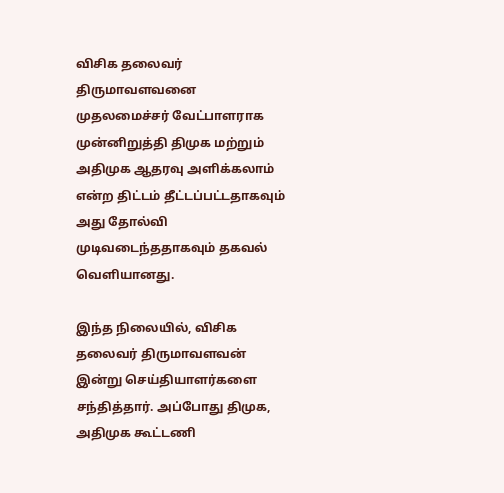விசிக தலைவர் திருமாவளவனை முதலமைச்சர் வேட்பாளராக முன்னிறுத்தி திமுக மற்றும் அதிமுக ஆதரவு அளிக்கலாம் என்ற திட்டம் தீட்டப்பட்டதாகவும் அது தோல்வி முடிவடைந்ததாகவும் தகவல் வெளியானது.

இந்த நிலையில், விசிக தலைவர் திருமாவளவன் இன்று செய்தியாளர்களை சந்தித்தார். அப்போது திமுக, அதிமுக கூட்டணி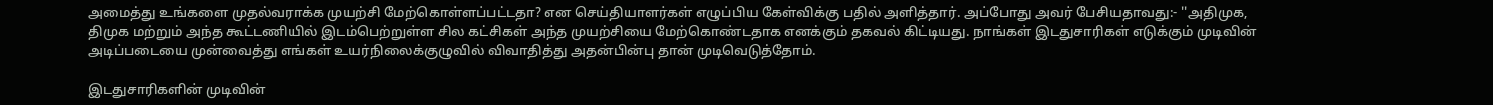அமைத்து உங்களை முதல்வராக்க முயற்சி மேற்கொள்ளப்பட்டதா? என செய்தியாளர்கள் எழுப்பிய கேள்விக்கு பதில் அளித்தார். அப்போது அவர் பேசியதாவது:- ''அதிமுக, திமுக மற்றும் அந்த கூட்டணியில் இடம்பெற்றுள்ள சில கட்சிகள் அந்த முயற்சியை மேற்கொண்டதாக எனக்கும் தகவல் கிட்டியது. நாங்கள் இடதுசாரிகள் எடுக்கும் முடிவின் அடிப்படையை முன்வைத்து எங்கள் உயர்நிலைக்குழுவில் விவாதித்து அதன்பின்பு தான் முடிவெடுத்தோம்.

இடதுசாரிகளின் முடிவின்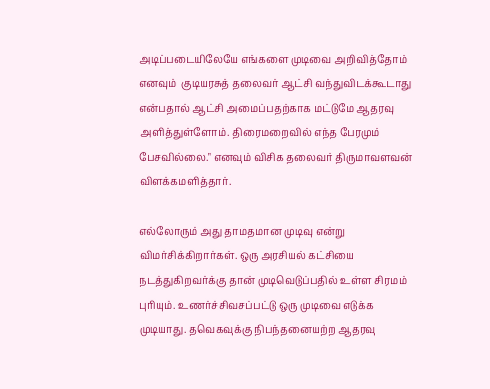அடிப்படையிலேயே எங்களை முடிவை அறிவித்தோம் எனவும்  குடியரசுத் தலைவர் ஆட்சி வந்துவிடக்கூடாது என்பதால் ஆட்சி அமைப்பதற்காக மட்டுமே ஆதரவு அளித்துள்ளோம். திரைமறைவில் எந்த பேரமும் பேசவில்லை." எனவும் விசிக தலைவர் திருமாவளவன் விளக்கமளித்தார்.

எல்லோரும் அது தாமதமான முடிவு என்று விமர்சிக்கிறார்கள். ஒரு அரசியல் கட்சியை நடத்துகிறவர்க்கு தான் முடிவெடுப்பதில் உள்ள சிரமம் புரியும். உணர்ச்சிவசப்பட்டு ஒரு முடிவை எடுக்க முடியாது. தவெகவுக்கு நிபந்தனையற்ற ஆதரவு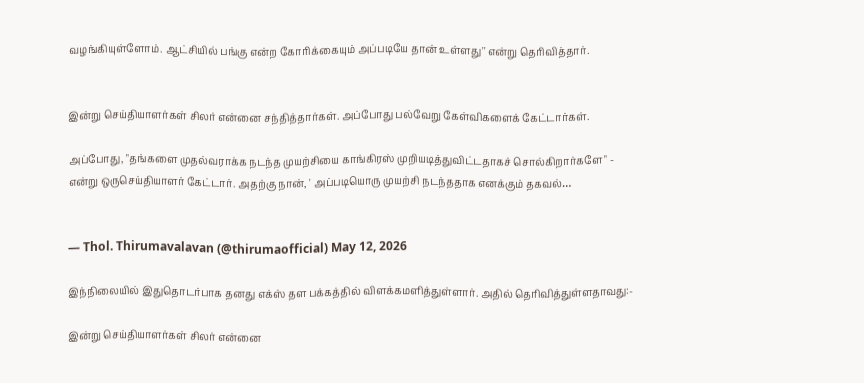வழங்கியுள்ளோம். ஆட்சியில் பங்கு என்ற கோரிக்கையும் அப்படியே தான் உள்ளது'' என்று தெரிவித்தார்.


இன்று செய்தியாளர்கள் சிலர் என்னை சந்தித்தார்கள். அப்போது பல்வேறு கேள்விகளைக் கேட்டார்கள்.

அப்போது, "தங்களை முதல்வராக்க நடந்த முயற்சியை காங்கிரஸ் முறியடித்துவிட்டதாகச் சொல்கிறார்களே" - என்று ஒருசெய்தியாளர் கேட்டார். அதற்கு நான், ' அப்படியொரு முயற்சி நடந்ததாக எனக்கும் தகவல்…


— Thol. Thirumavalavan (@thirumaofficial) May 12, 2026

இந்நிலையில் இதுதொடர்பாக தனது எக்ஸ் தள பக்கத்தில் விளக்கமளித்துள்ளார். அதில் தெரிவித்துள்ளதாவது:-

இன்று செய்தியாளர்கள் சிலர் என்னை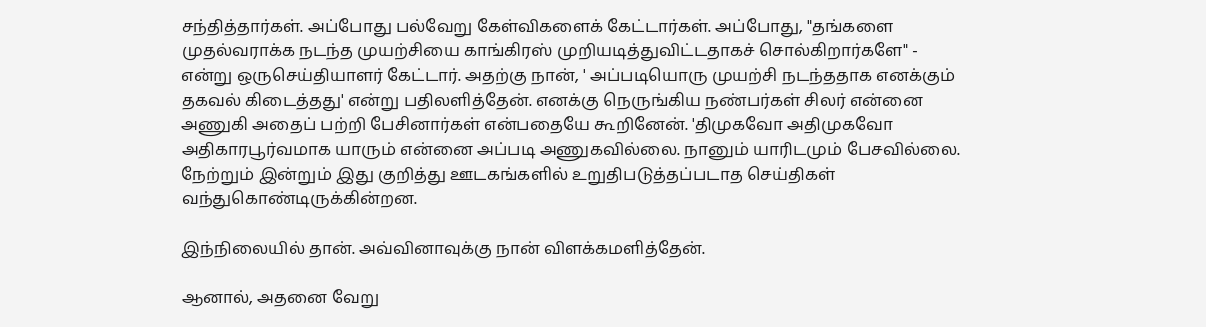சந்தித்தார்கள். அப்போது பல்வேறு கேள்விகளைக் கேட்டார்கள். அப்போது, "தங்களை முதல்வராக்க நடந்த முயற்சியை காங்கிரஸ் முறியடித்துவிட்டதாகச் சொல்கிறார்களே" - என்று ஒருசெய்தியாளர் கேட்டார். அதற்கு நான், ' அப்படியொரு முயற்சி நடந்ததாக எனக்கும் தகவல் கிடைத்தது' என்று பதிலளித்தேன். எனக்கு நெருங்கிய நண்பர்கள் சிலர் என்னை அணுகி அதைப் பற்றி பேசினார்கள் என்பதையே கூறினேன். 'திமுகவோ அதிமுகவோ அதிகாரபூர்வமாக யாரும் என்னை அப்படி அணுகவில்லை. நானும் யாரிடமும் பேசவில்லை. நேற்றும் இன்றும் இது குறித்து ஊடகங்களில் உறுதிபடுத்தப்படாத செய்திகள் வந்துகொண்டிருக்கின்றன.

இந்நிலையில் தான். அவ்வினாவுக்கு நான் விளக்கமளித்தேன்.

ஆனால், அதனை வேறு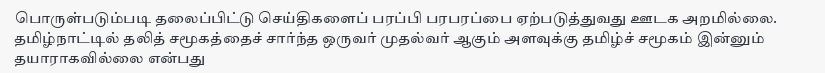பொருள்படும்படி தலைப்பிட்டு செய்திகளைப் பரப்பி பரபரப்பை ஏற்படுத்துவது ஊடக அறமில்லை. தமிழ்நாட்டில் தலித் சமூகத்தைச் சார்ந்த ஒருவர் முதல்வர் ஆகும் அளவுக்கு தமிழ்ச் சமூகம் இன்னும் தயாராகவில்லை என்பது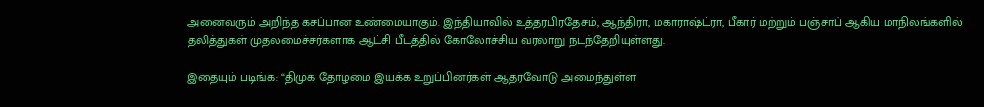அனைவரும் அறிந்த கசப்பான உண்மையாகும். இந்தியாவில் உத்தரபிரதேசம், ஆந்திரா, மகாராஷ்ட்ரா, பீகார் மற்றும் பஞ்சாப் ஆகிய மாநிலங்களில் தலித்துகள் முதலமைச்சர்களாக ஆட்சி பீடத்தில் கோலோச்சிய வரலாறு நடந்தேறியுள்ளது.

இதையும் படிங்க: “திமுக தோழமை இயக்க உறுப்பினர்கள் ஆதரவோடு அமைந்துள்ள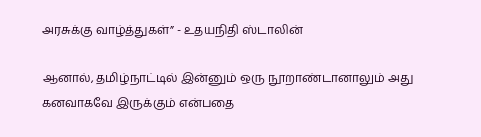அரசுக்கு வாழ்த்துகள்” - உதயநிதி ஸ்டாலின்

ஆனால், தமிழ்நாட்டில் இன்னும் ஒரு நூறாண்டானாலும் அது கனவாகவே இருக்கும் என்பதை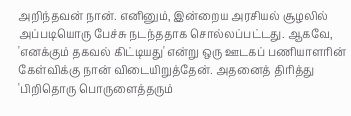அறிந்தவன் நான். எனினும், இன்றைய அரசியல் சூழலில் அப்படியொரு பேச்சு நடந்ததாக சொல்லப்பட்டது. ஆகவே, 'எனக்கும் தகவல் கிட்டியது' என்று ஒரு ஊடகப் பணியாளரின் கேள்விக்கு நான் விடையிறுத்தேன். அதனைத் திரித்து 'பிறிதொரு பொருளைத்தரும்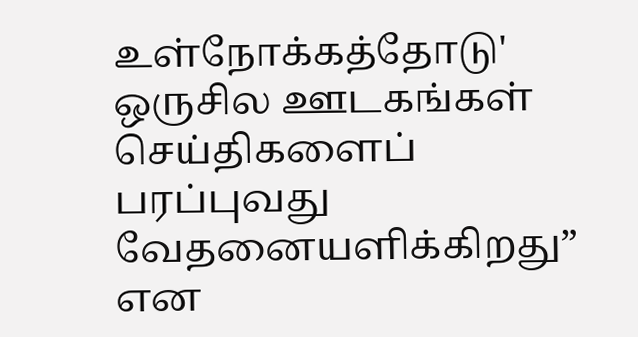உள்நோக்கத்தோடு' ஒருசில ஊடகங்கள் செய்திகளைப் பரப்புவது வேதனையளிக்கிறது” என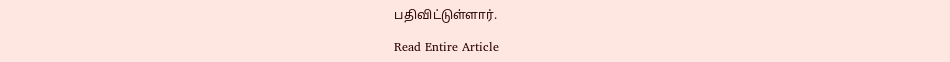பதிவிட்டுள்ளார்.

Read Entire Article